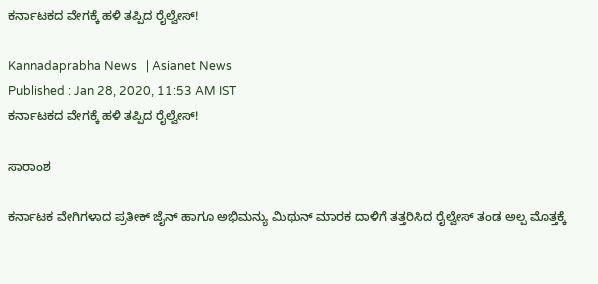ಕರ್ನಾಟಕದ ವೇಗಕ್ಕೆ ಹಳಿ ತಪ್ಪಿದ ರೈಲ್ವೇಸ್‌!

Kannadaprabha News   | Asianet News
Published : Jan 28, 2020, 11:53 AM IST
ಕರ್ನಾಟಕದ ವೇಗಕ್ಕೆ ಹಳಿ ತಪ್ಪಿದ ರೈಲ್ವೇಸ್‌!

ಸಾರಾಂಶ

ಕರ್ನಾಟಕ ವೇಗಿಗಳಾದ ಪ್ರತೀಕ್ ಜೈನ್ ಹಾಗೂ ಅಭಿಮನ್ಯು ಮಿಥುನ್ ಮಾರಕ ದಾಳಿಗೆ ತತ್ತರಿಸಿದ ರೈಲ್ವೇಸ್ ತಂಡ ಅಲ್ಪ ಮೊತ್ತಕ್ಕೆ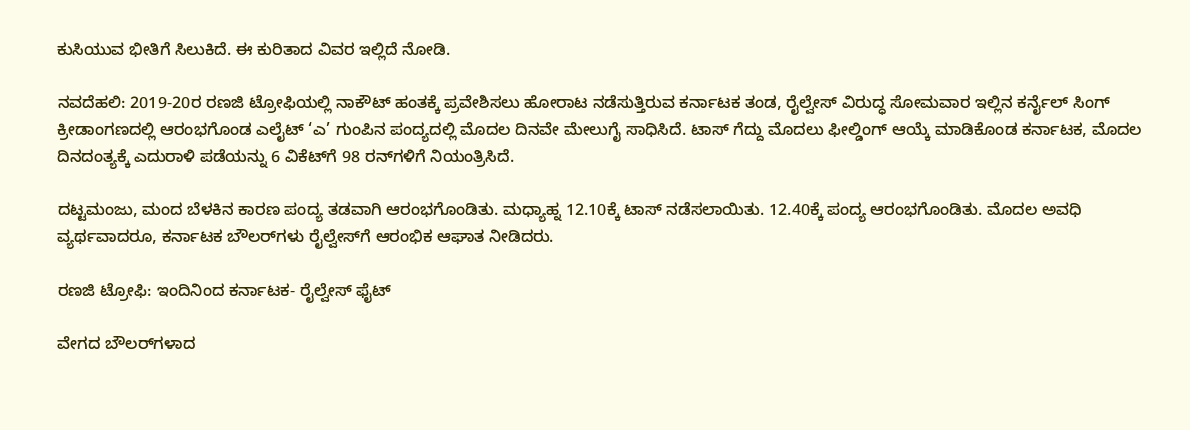ಕುಸಿಯುವ ಭೀತಿಗೆ ಸಿಲುಕಿದೆ. ಈ ಕುರಿತಾದ ವಿವರ ಇಲ್ಲಿದೆ ನೋಡಿ.

ನವದೆಹಲಿ: 2019-20ರ ರಣಜಿ ಟ್ರೋಫಿಯಲ್ಲಿ ನಾಕೌಟ್‌ ಹಂತಕ್ಕೆ ಪ್ರವೇಶಿಸಲು ಹೋರಾಟ ನಡೆಸುತ್ತಿರುವ ಕರ್ನಾಟಕ ತಂಡ, ರೈಲ್ವೇಸ್‌ ವಿರುದ್ಧ ಸೋಮವಾರ ಇಲ್ಲಿನ ಕರ್ನೈಲ್‌ ಸಿಂಗ್‌ ಕ್ರೀಡಾಂಗಣದಲ್ಲಿ ಆರಂಭಗೊಂಡ ಎಲೈಟ್‌ ‘ಎ’ ಗುಂಪಿನ ಪಂದ್ಯದಲ್ಲಿ ಮೊದಲ ದಿನವೇ ಮೇಲುಗೈ ಸಾಧಿಸಿದೆ. ಟಾಸ್‌ ಗೆದ್ದು ಮೊದಲು ಫೀಲ್ಡಿಂಗ್‌ ಆಯ್ಕೆ ಮಾಡಿಕೊಂಡ ಕರ್ನಾಟಕ, ಮೊದಲ ದಿನದಂತ್ಯಕ್ಕೆ ಎದುರಾಳಿ ಪಡೆಯನ್ನು 6 ವಿಕೆಟ್‌ಗೆ 98 ರನ್‌ಗಳಿಗೆ ನಿಯಂತ್ರಿಸಿದೆ.

ದಟ್ಟಮಂಜು, ಮಂದ ಬೆಳಕಿನ ಕಾರಣ ಪಂದ್ಯ ತಡವಾಗಿ ಆರಂಭಗೊಂಡಿತು. ಮಧ್ಯಾಹ್ನ 12.10ಕ್ಕೆ ಟಾಸ್‌ ನಡೆಸಲಾಯಿತು. 12.40ಕ್ಕೆ ಪಂದ್ಯ ಆರಂಭಗೊಂಡಿತು. ಮೊದಲ ಅವಧಿ ವ್ಯರ್ಥವಾದರೂ, ಕರ್ನಾಟಕ ಬೌಲರ್‌ಗಳು ರೈಲ್ವೇಸ್‌ಗೆ ಆರಂಭಿಕ ಆಘಾತ ನೀಡಿದರು.

ರಣಜಿ ಟ್ರೋಫಿ: ಇಂದಿನಿಂದ ಕರ್ನಾಟಕ- ರೈಲ್ವೇಸ್‌ ಫೈಟ್‌

ವೇಗದ ಬೌಲರ್‌ಗಳಾದ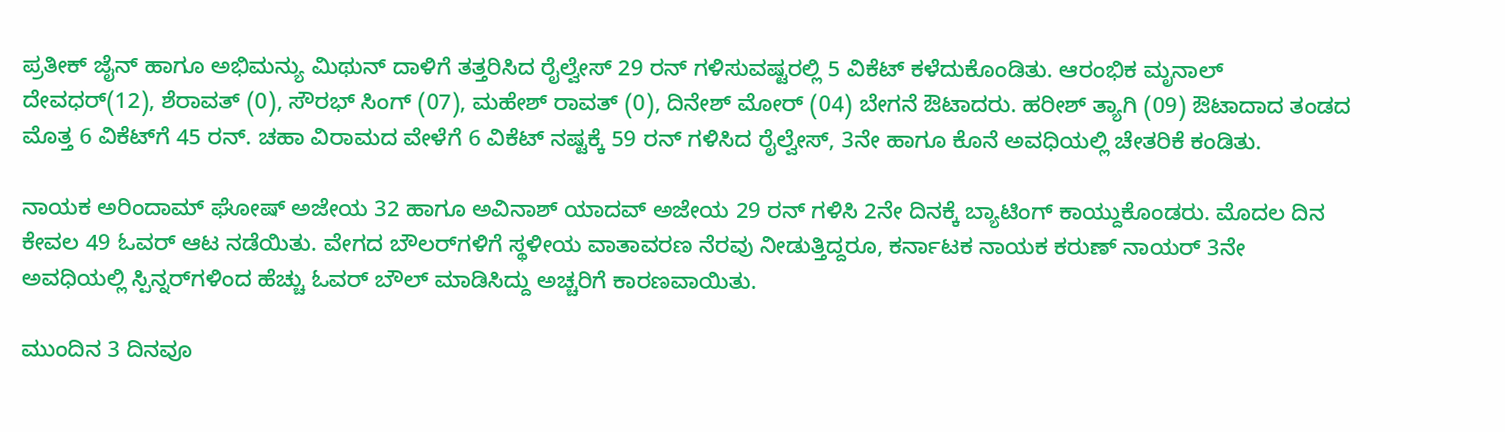ಪ್ರತೀಕ್‌ ಜೈನ್‌ ಹಾಗೂ ಅಭಿಮನ್ಯು ಮಿಥುನ್‌ ದಾಳಿಗೆ ತತ್ತರಿಸಿದ ರೈಲ್ವೇಸ್‌ 29 ರನ್‌ ಗಳಿಸುವಷ್ಟರಲ್ಲಿ 5 ವಿಕೆಟ್‌ ಕಳೆದುಕೊಂಡಿತು. ಆರಂಭಿಕ ಮೃನಾಲ್‌ ದೇವಧರ್‌(12), ಶೆರಾವತ್‌ (0), ಸೌರಭ್‌ ಸಿಂಗ್‌ (07), ಮಹೇಶ್‌ ರಾವತ್‌ (0), ದಿನೇಶ್‌ ಮೋರ್‌ (04) ಬೇಗನೆ ಔಟಾದರು. ಹರೀಶ್‌ ತ್ಯಾಗಿ (09) ಔಟಾದಾದ ತಂಡದ ಮೊತ್ತ 6 ವಿಕೆಟ್‌ಗೆ 45 ರನ್‌. ಚಹಾ ವಿರಾಮದ ವೇಳೆಗೆ 6 ವಿಕೆಟ್‌ ನಷ್ಟಕ್ಕೆ 59 ರನ್‌ ಗಳಿಸಿದ ರೈಲ್ವೇಸ್‌, 3ನೇ ಹಾಗೂ ಕೊನೆ ಅವಧಿಯಲ್ಲಿ ಚೇತರಿಕೆ ಕಂಡಿತು.

ನಾಯಕ ಅರಿಂದಾಮ್‌ ಘೋಷ್‌ ಅಜೇಯ 32 ಹಾಗೂ ಅವಿನಾಶ್‌ ಯಾದವ್‌ ಅಜೇಯ 29 ರನ್‌ ಗಳಿಸಿ 2ನೇ ದಿನಕ್ಕೆ ಬ್ಯಾಟಿಂಗ್‌ ಕಾಯ್ದುಕೊಂಡರು. ಮೊದಲ ದಿನ ಕೇವಲ 49 ಓವರ್‌ ಆಟ ನಡೆಯಿತು. ವೇಗದ ಬೌಲರ್‌ಗಳಿಗೆ ಸ್ಥಳೀಯ ವಾತಾವರಣ ನೆರವು ನೀಡುತ್ತಿದ್ದರೂ, ಕರ್ನಾಟಕ ನಾಯಕ ಕರುಣ್‌ ನಾಯರ್‌ 3ನೇ ಅವಧಿಯಲ್ಲಿ ಸ್ಪಿನ್ನರ್‌ಗಳಿಂದ ಹೆಚ್ಚು ಓವರ್‌ ಬೌಲ್‌ ಮಾಡಿಸಿದ್ದು ಅಚ್ಚರಿಗೆ ಕಾರಣವಾಯಿತು.

ಮುಂದಿನ 3 ದಿನವೂ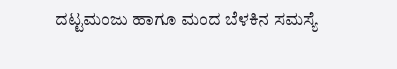ದಟ್ಟಮಂಜು ಹಾಗೂ ಮಂದ ಬೆಳಕಿನ ಸಮಸ್ಯೆ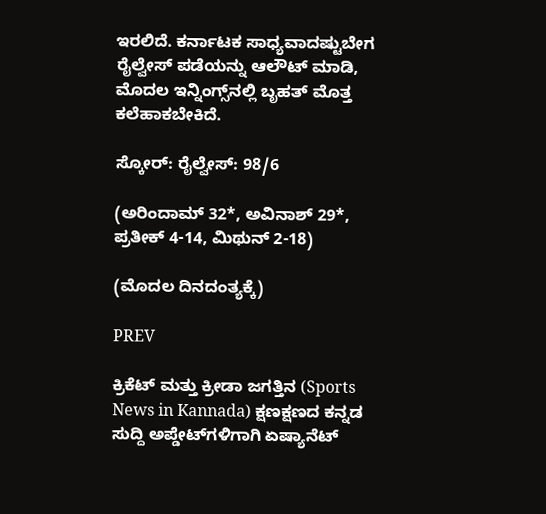ಇರಲಿದೆ. ಕರ್ನಾಟಕ ಸಾಧ್ಯವಾದಷ್ಟುಬೇಗ ರೈಲ್ವೇಸ್‌ ಪಡೆಯನ್ನು ಆಲೌಟ್‌ ಮಾಡಿ, ಮೊದಲ ಇನ್ನಿಂಗ್ಸ್‌ನಲ್ಲಿ ಬೃಹತ್‌ ಮೊತ್ತ ಕಲೆಹಾಕಬೇಕಿದೆ.

ಸ್ಕೋರ್‌: ರೈಲ್ವೇಸ್‌: 98/6

(ಅರಿಂದಾಮ್‌ 32*, ಅವಿನಾಶ್‌ 29*, ಪ್ರತೀಕ್‌ 4-14, ಮಿಥುನ್‌ 2-18)

(ಮೊದಲ ದಿನದಂತ್ಯಕ್ಕೆ)

PREV

ಕ್ರಿಕೆಟ್ ಮತ್ತು ಕ್ರೀಡಾ ಜಗತ್ತಿನ (Sports News in Kannada) ಕ್ಷಣಕ್ಷಣದ ಕನ್ನಡ ಸುದ್ದಿ ಅಪ್ಡೇಟ್‌ಗಳಿಗಾಗಿ ಏಷ್ಯಾನೆಟ್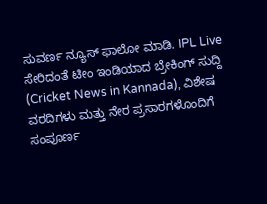ಸುವರ್ಣ ನ್ಯೂಸ್‌ ಫಾಲೋ ಮಾಡಿ. IPL Live ಸೇರಿದಂತೆ ಟೀಂ ಇಂಡಿಯಾದ ಬ್ರೇಕಿಂಗ್ ಸುದ್ದಿ (Cricket News in Kannada), ವಿಶೇಷ ವರದಿಗಳು ಮತ್ತು ನೇರ ಪ್ರಸಾರಗಳೊಂದಿಗೆ ಸಂಪೂರ್ಣ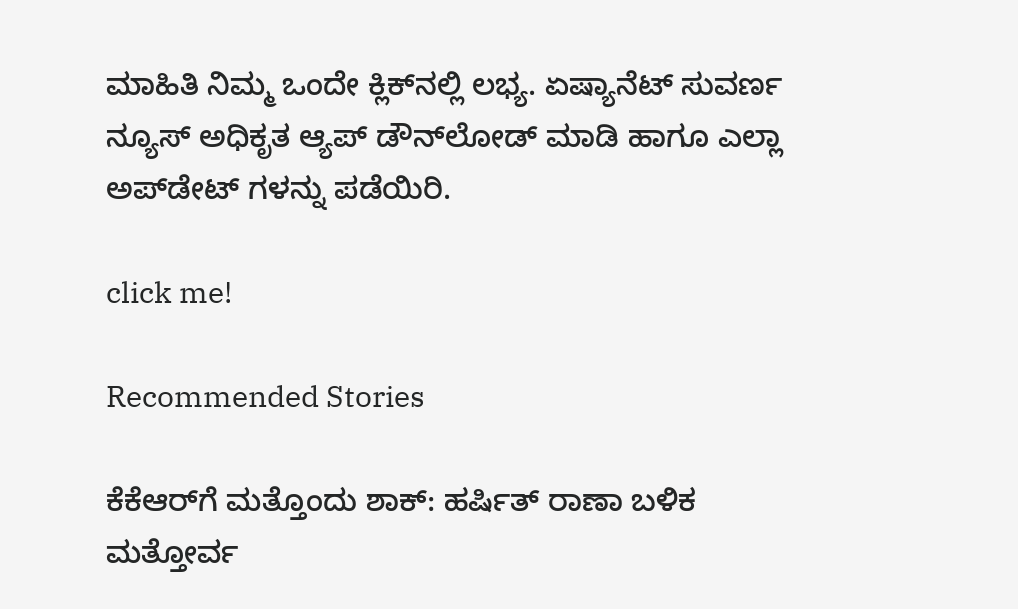ಮಾಹಿತಿ ನಿಮ್ಮ ಒಂದೇ ಕ್ಲಿಕ್‌ನಲ್ಲಿ ಲಭ್ಯ. ಏಷ್ಯಾನೆಟ್ ಸುವರ್ಣ ನ್ಯೂಸ್ ಅಧಿಕೃತ ಆ್ಯಪ್ ಡೌನ್‌ಲೋಡ್ ಮಾಡಿ ಹಾಗೂ ಎಲ್ಲಾ ಅಪ್‌ಡೇಟ್ ಗಳನ್ನು ಪಡೆಯಿರಿ.

click me!

Recommended Stories

ಕೆಕೆಆರ್‌ಗೆ ಮತ್ತೊಂದು ಶಾಕ್: ಹರ್ಷಿತ್ ರಾಣಾ ಬಳಿಕ ಮತ್ತೋರ್ವ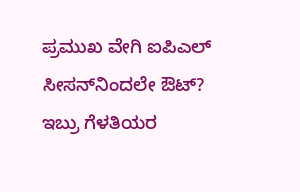ಪ್ರಮುಖ ವೇಗಿ ಐಪಿಎಲ್ ಸೀಸನ್‌ನಿಂದಲೇ ಔಟ್?
ಇಬ್ರು ಗೆಳತಿಯರ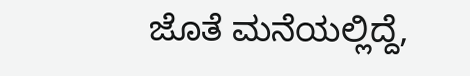ಜೊತೆ ಮನೆಯಲ್ಲಿದ್ದೆ,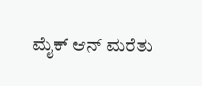ಮೈಕ್ ಆನ್ ಮರೆತು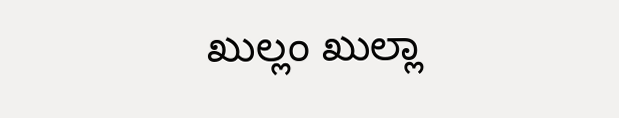ಖುಲ್ಲಂ ಖುಲ್ಲಾ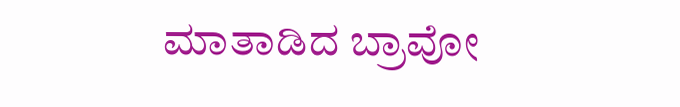ಮಾತಾಡಿದ ಬ್ರಾವೋ